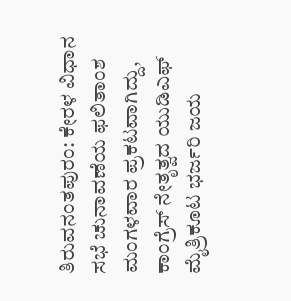ತಿರುವನಂತಪುರಂ: ಕೇರಳ ವಿಧಾನ ಸಭೆ ಚುನಾವಣೆಯ ಫಲಿತಾಂಶ ಮಂಗಳವಾರ ಪ್ರಕಟವಾಗಿದ್ದು, ಕಾಂಗ್ರೆಸ್ ನೇತೃತ್ವದ ಯುಡಿಎಫ್ ಮೈತ್ರಿಕೂಟ ಭರ್ಜರಿ ಜಯ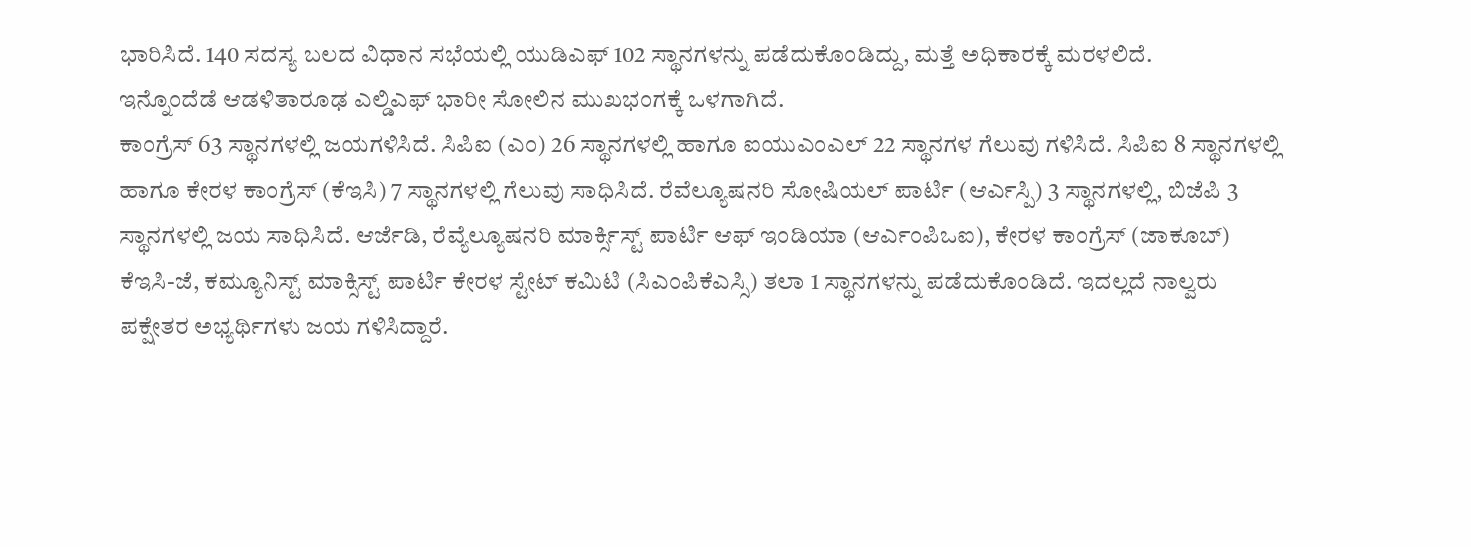ಭಾರಿಸಿದೆ. 140 ಸದಸ್ಯ ಬಲದ ವಿಧಾನ ಸಭೆಯಲ್ಲಿ ಯುಡಿಎಫ್ 102 ಸ್ಥಾನಗಳನ್ನು ಪಡೆದುಕೊಂಡಿದ್ದು, ಮತ್ತೆ ಅಧಿಕಾರಕ್ಕೆ ಮರಳಲಿದೆ.
ಇನ್ನೊಂದೆಡೆ ಆಡಳಿತಾರೂಢ ಎಲ್ಡಿಎಫ್ ಭಾರೀ ಸೋಲಿನ ಮುಖಭಂಗಕ್ಕೆ ಒಳಗಾಗಿದೆ.
ಕಾಂಗ್ರೆಸ್ 63 ಸ್ಥಾನಗಳಲ್ಲಿ ಜಯಗಳಿಸಿದೆ. ಸಿಪಿಐ (ಎಂ) 26 ಸ್ಥಾನಗಳಲ್ಲಿ ಹಾಗೂ ಐಯುಎಂಎಲ್ 22 ಸ್ಥಾನಗಳ ಗೆಲುವು ಗಳಿಸಿದೆ. ಸಿಪಿಐ 8 ಸ್ಥಾನಗಳಲ್ಲಿ ಹಾಗೂ ಕೇರಳ ಕಾಂಗ್ರೆಸ್ (ಕೆಇಸಿ) 7 ಸ್ಥಾನಗಳಲ್ಲಿ ಗೆಲುವು ಸಾಧಿಸಿದೆ. ರೆವೆಲ್ಯೂಷನರಿ ಸೋಷಿಯಲ್ ಪಾರ್ಟಿ (ಆರ್ಎಸ್ಪಿ) 3 ಸ್ಥಾನಗಳಲ್ಲಿ, ಬಿಜೆಪಿ 3 ಸ್ಥಾನಗಳಲ್ಲಿ ಜಯ ಸಾಧಿಸಿದೆ. ಆರ್ಜೆಡಿ, ರೆವ್ಯೆಲ್ಯೂಷನರಿ ಮಾರ್ಕ್ಸಿಸ್ಟ್ ಪಾರ್ಟಿ ಆಫ್ ಇಂಡಿಯಾ (ಆರ್ಎಂಪಿಒಐ), ಕೇರಳ ಕಾಂಗ್ರೆಸ್ (ಜಾಕೂಬ್) ಕೆಇಸಿ-ಜೆ, ಕಮ್ಯೂನಿಸ್ಟ್ ಮಾಕ್ಸಿಸ್ಟ್ ಪಾರ್ಟಿ ಕೇರಳ ಸ್ಟೇಟ್ ಕಮಿಟಿ (ಸಿಎಂಪಿಕೆಎಸ್ಸಿ) ತಲಾ 1 ಸ್ಥಾನಗಳನ್ನು ಪಡೆದುಕೊಂಡಿದೆ. ಇದಲ್ಲದೆ ನಾಲ್ವರು ಪಕ್ಷೇತರ ಅಭ್ಯರ್ಥಿಗಳು ಜಯ ಗಳಿಸಿದ್ದಾರೆ.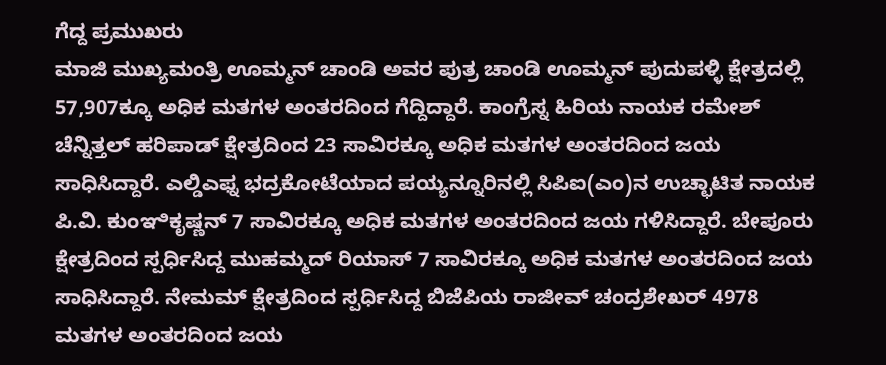ಗೆದ್ದ ಪ್ರಮುಖರು
ಮಾಜಿ ಮುಖ್ಯಮಂತ್ರಿ ಊಮ್ಮನ್ ಚಾಂಡಿ ಅವರ ಪುತ್ರ ಚಾಂಡಿ ಊಮ್ಮನ್ ಪುದುಪಳ್ಳಿ ಕ್ಷೇತ್ರದಲ್ಲಿ 57,907ಕ್ಕೂ ಅಧಿಕ ಮತಗಳ ಅಂತರದಿಂದ ಗೆದ್ದಿದ್ದಾರೆ. ಕಾಂಗ್ರೆಸ್ನ ಹಿರಿಯ ನಾಯಕ ರಮೇಶ್ ಚೆನ್ನಿತ್ತಲ್ ಹರಿಪಾಡ್ ಕ್ಷೇತ್ರದಿಂದ 23 ಸಾವಿರಕ್ಕೂ ಅಧಿಕ ಮತಗಳ ಅಂತರದಿಂದ ಜಯ ಸಾಧಿಸಿದ್ದಾರೆ. ಎಲ್ಡಿಎಫ್ನ ಭದ್ರಕೋಟೆಯಾದ ಪಯ್ಯನ್ನೂರಿನಲ್ಲಿ ಸಿಪಿಐ(ಎಂ)ನ ಉಚ್ಛಾಟಿತ ನಾಯಕ ಪಿ.ವಿ. ಕುಂಞಿಕೃಷ್ಣನ್ 7 ಸಾವಿರಕ್ಕೂ ಅಧಿಕ ಮತಗಳ ಅಂತರದಿಂದ ಜಯ ಗಳಿಸಿದ್ದಾರೆ. ಬೇಪೂರು ಕ್ಷೇತ್ರದಿಂದ ಸ್ಪರ್ಧಿಸಿದ್ದ ಮುಹಮ್ಮದ್ ರಿಯಾಸ್ 7 ಸಾವಿರಕ್ಕೂ ಅಧಿಕ ಮತಗಳ ಅಂತರದಿಂದ ಜಯ ಸಾಧಿಸಿದ್ದಾರೆ. ನೇಮಮ್ ಕ್ಷೇತ್ರದಿಂದ ಸ್ಪರ್ಧಿಸಿದ್ದ ಬಿಜೆಪಿಯ ರಾಜೀವ್ ಚಂದ್ರಶೇಖರ್ 4978 ಮತಗಳ ಅಂತರದಿಂದ ಜಯ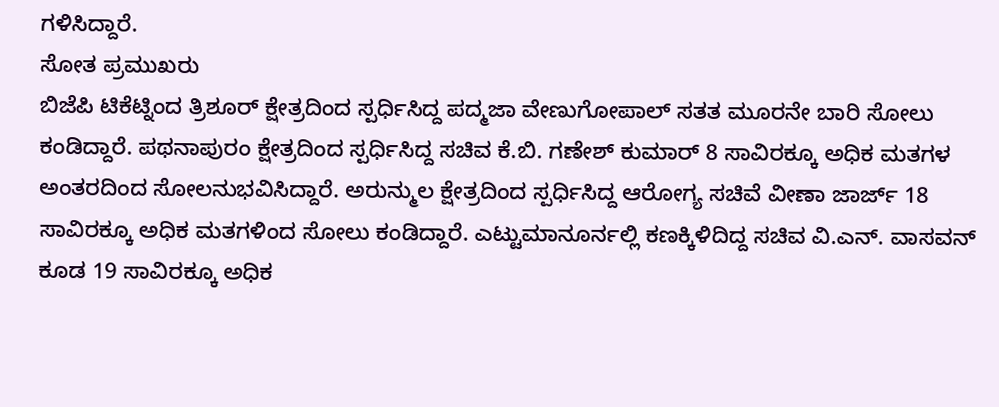ಗಳಿಸಿದ್ದಾರೆ.
ಸೋತ ಪ್ರಮುಖರು
ಬಿಜೆಪಿ ಟಿಕೆಟ್ನಿಂದ ತ್ರಿಶೂರ್ ಕ್ಷೇತ್ರದಿಂದ ಸ್ಪರ್ಧಿಸಿದ್ದ ಪದ್ಮಜಾ ವೇಣುಗೋಪಾಲ್ ಸತತ ಮೂರನೇ ಬಾರಿ ಸೋಲು ಕಂಡಿದ್ದಾರೆ. ಪಥನಾಪುರಂ ಕ್ಷೇತ್ರದಿಂದ ಸ್ಪರ್ಧಿಸಿದ್ದ ಸಚಿವ ಕೆ.ಬಿ. ಗಣೇಶ್ ಕುಮಾರ್ 8 ಸಾವಿರಕ್ಕೂ ಅಧಿಕ ಮತಗಳ ಅಂತರದಿಂದ ಸೋಲನುಭವಿಸಿದ್ದಾರೆ. ಅರುನ್ಮುಲ ಕ್ಷೇತ್ರದಿಂದ ಸ್ಪರ್ಧಿಸಿದ್ದ ಆರೋಗ್ಯ ಸಚಿವೆ ವೀಣಾ ಜಾರ್ಜ್ 18 ಸಾವಿರಕ್ಕೂ ಅಧಿಕ ಮತಗಳಿಂದ ಸೋಲು ಕಂಡಿದ್ದಾರೆ. ಎಟ್ಟುಮಾನೂರ್ನಲ್ಲಿ ಕಣಕ್ಕಿಳಿದಿದ್ದ ಸಚಿವ ವಿ.ಎನ್. ವಾಸವನ್ ಕೂಡ 19 ಸಾವಿರಕ್ಕೂ ಅಧಿಕ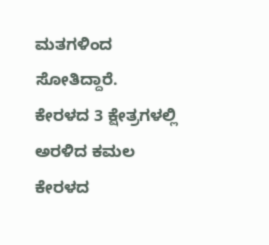ಮತಗಳಿಂದ ಸೋತಿದ್ದಾರೆ.
ಕೇರಳದ 3 ಕ್ಷೇತ್ರಗಳಲ್ಲಿ ಅರಳಿದ ಕಮಲ
ಕೇರಳದ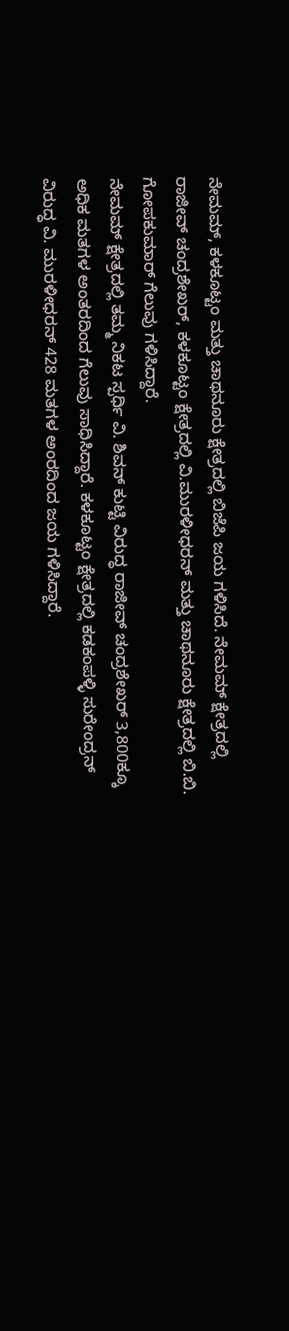ನೇಮಮ್, ಕಳಕೂಟ್ಟಂ ಮತ್ತು ಚಾಥನೂರು ಕ್ಷೇತ್ರದಲ್ಲಿ ಬಿಜೆಪಿ ಜಯ ಗಳಿಸಿದೆ. ನೇಮಮ್ ಕ್ಷೇತ್ರದಲ್ಲಿ ರಾಜೀವ್ ಚಂದ್ರಶೇಖರ್, ಕಳಕೂಟ್ಟಂ ಕ್ಷೇತ್ರದಲ್ಲಿ ವಿ.ಮುರಳೀಧರನ್ ಮತ್ತು ಚಾಥನೂರು ಕ್ಷೇತ್ರದಲ್ಲಿ ಬಿ.ಬಿ. ಗೋಪಕುಮಾರ್ ಗೆಲುವು ಗಳಿಸಿದ್ದಾರೆ.
ನೇಮಮ್ ಕ್ಷೇತ್ರದಲ್ಲಿ ತಮ್ಮ ನಿಕಟ ಸ್ಪರ್ಧಿ ವಿ. ಶಿವನ್ ಕುಟ್ಟಿ ವಿರುದ್ಧ ರಾಜೀವ್ ಚಂದ್ರಶೇಖರ್ 3,800ಕ್ಕೂ ಅಧಿಕ ಮತಗಳ ಅಂತರದಿಂದ ಗೆಲುವು ಸಾಧಿಸಿದ್ದಾರೆ. ಕಳಕೂಟ್ಟಂ ಕ್ಷೇತ್ರದಲ್ಲಿ ಕಡಕಂಪಳ್ಳಿ ಸುರೇಂದ್ರನ್ ವಿರುದ್ಧ ವಿ. ಮುರಳೀಧರನ್ 428 ಮತಗಳ ಅಂರದಿಂದ ಜಯ ಗಳಿಸಿದ್ದಾರೆ.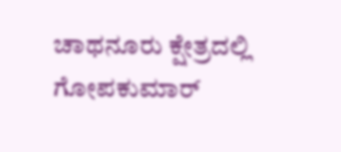ಚಾಥನೂರು ಕ್ಷೇತ್ರದಲ್ಲಿ ಗೋಪಕುಮಾರ್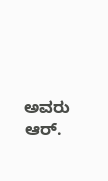ಅವರು ಆರ್.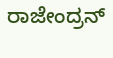ರಾಜೇಂದ್ರನ್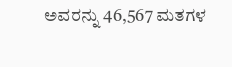ಅವರನ್ನು 46,567 ಮತಗಳ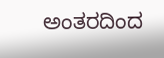ಅಂತರದಿಂದ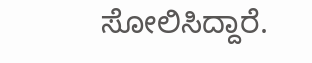ಸೋಲಿಸಿದ್ದಾರೆ.